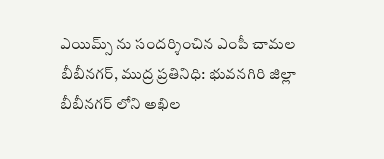ఎయిమ్స్ ను సందర్శించిన ఎంపీ చామల
బీబీనగర్, ముద్ర ప్రతినిధి: భువనగిరి జిల్లా బీబీనగర్ లోని అఖిల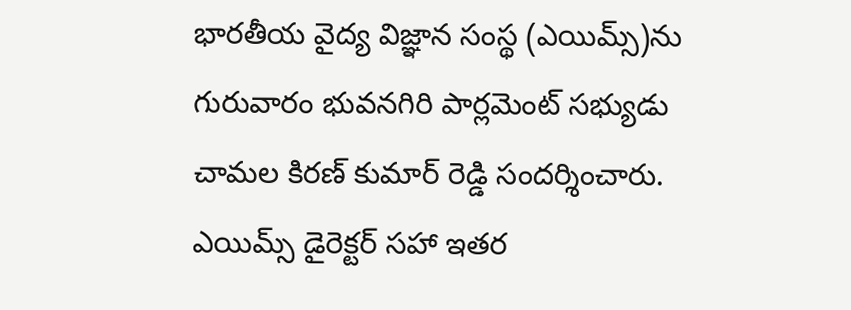భారతీయ వైద్య విజ్ఞాన సంస్థ (ఎయిమ్స్)ను గురువారం భువనగిరి పార్లమెంట్ సభ్యుడు చామల కిరణ్ కుమార్ రెడ్డి సందర్శించారు. ఎయిమ్స్ డైరెక్టర్ సహా ఇతర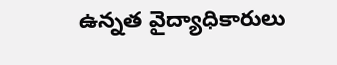ఉన్నత వైద్యాధికారులు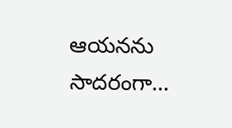ఆయనను సాదరంగా…